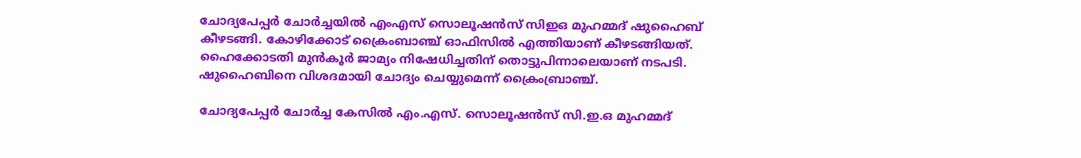ചോദ്യപേപ്പര്‍ ചോര്‍ച്ചയില്‍ എംഎസ് സൊലൂഷൻസ് സിഇഒ മുഹമ്മദ് ഷുഹൈബ് കീഴടങ്ങി. കോഴിക്കോട് ക്രൈംബാഞ്ച് ഓഫിസില്‍ എത്തിയാണ് കീഴടങ്ങിയത്. ഹൈക്കോടതി മുന്‍കൂര്‍ ജാമ്യം നിഷേധിച്ചതിന് തൊട്ടുപിന്നാലെയാണ് നടപടി. ഷുഹൈബിനെ വിശദമായി ചോദ്യം ചെയ്യുമെന്ന് ക്രൈംബ്രാഞ്ച്.

ചോദ്യപേപ്പർ ചോർച്ച കേസിൽ എം.എസ്. സൊലൂഷൻസ് സി.ഇ.ഒ മുഹമ്മദ്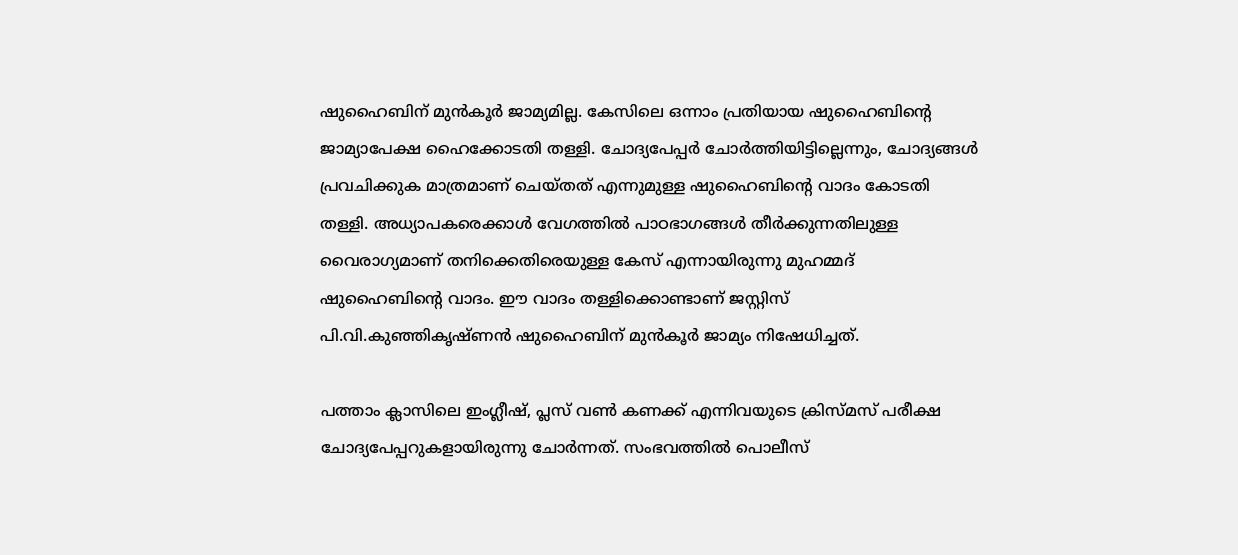ഷുഹൈബിന് മുൻകൂർ ജാമ്യമില്ല. കേസിലെ ഒന്നാം പ്രതിയായ ഷുഹൈബിന്‍റെ ജാമ്യാപേക്ഷ ഹൈക്കോടതി തള്ളി. ചോദ്യപേപ്പർ ചോര്‍ത്തിയിട്ടില്ലെന്നും, ചോദ്യങ്ങള്‍ പ്രവചിക്കുക മാത്രമാണ് ചെയ്തത് എന്നുമുള്ള ഷുഹൈബിന്‍റെ വാദം കോടതി തള്ളി. അധ്യാപകരെക്കാൾ വേഗത്തിൽ പാഠഭാഗങ്ങൾ തീർക്കുന്നതിലുള്ള വൈരാഗ്യമാണ് തനിക്കെതിരെയുള്ള കേസ് എന്നായിരുന്നു മുഹമ്മദ് ഷുഹൈബിന്റെ വാദം. ഈ വാദം തള്ളിക്കൊണ്ടാണ് ജസ്റ്റിസ് പി.വി.കുഞ്ഞികൃഷ്ണൻ ഷുഹൈബിന് മുൻകൂർ ജാമ്യം നിഷേധിച്ചത്.

പത്താം ക്ലാസിലെ ഇംഗ്ലീഷ്, പ്ലസ് വൺ കണക്ക് എന്നിവയുടെ ക്രിസ്മസ് പരീക്ഷ ചോദ്യപേപ്പറുകളായിരുന്നു ചോർന്നത്. സംഭവത്തിൽ പൊലീസ്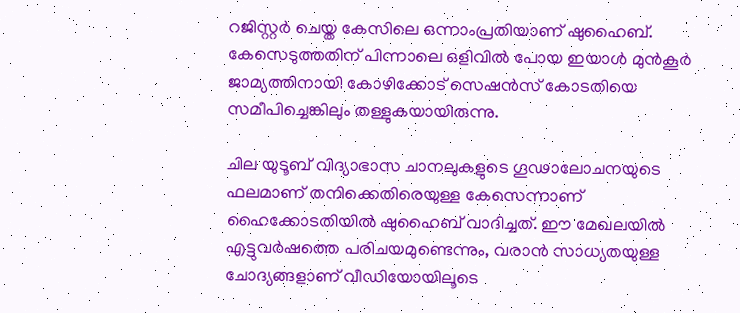റജിസ്റ്റർ ചെയ്ത കേസിലെ ഒന്നാംപ്രതിയാണ് ഷുഹൈബ്. കേസെടുത്തതിന് പിന്നാലെ ഒളിവിൽ പോയ ഇയാൾ മുൻകൂർ ജാമ്യത്തിനായി കോഴിക്കോട് സെഷൻസ് കോടതിയെ സമീപിച്ചെങ്കിലും തള്ളുകയായിരുന്നു.

ചില യുടൂബ് വിദ്യാഭാസ ചാനലുകളുടെ ഗൂഢാലോചനയുടെ ഫലമാണ് തനിക്കെതിരെയുള്ള കേസെന്നാണ് ഹൈക്കോടതിയിൽ ഷുഹൈബ് വാദിച്ചത്. ഈ മേഖലയിൽ എട്ടുവർഷത്തെ പരിചയമുണ്ടെന്നും, വരാൻ സാധ്യതയുള്ള ചോദ്യങ്ങളാണ് വീഡിയോയിലൂടെ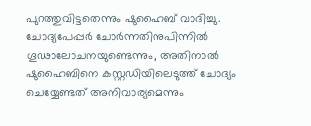പുറത്തുവിട്ടതെന്നും ഷുഹൈബ് വാദിച്ചു. ചോദ്യപേപ്പർ ചോർന്നതിനുപിന്നിൽ ഗൂഢാലോചനയുണ്ടെന്നും, അതിനാൽ ഷുഹൈബിനെ കസ്റ്റഡിയിലെടുത്ത് ചോദ്യം ചെയ്യേണ്ടത് അനിവാര്യമെന്നും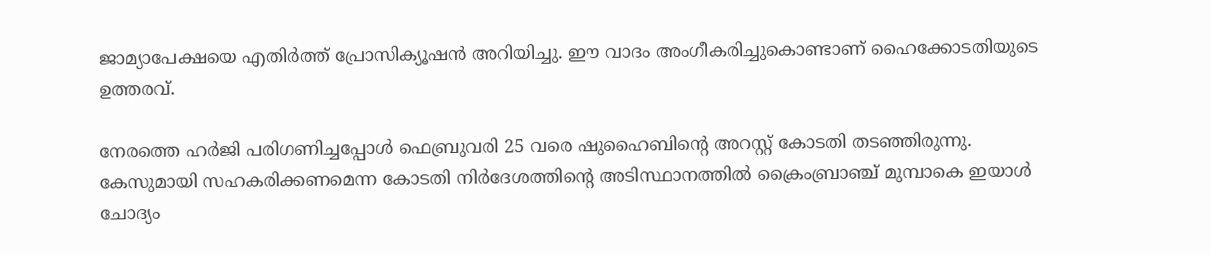ജാമ്യാപേക്ഷയെ എതിർത്ത് പ്രോസിക്യൂഷൻ അറിയിച്ചു. ഈ വാദം അംഗീകരിച്ചുകൊണ്ടാണ് ഹൈക്കോടതിയുടെ ഉത്തരവ്.

നേരത്തെ ഹർജി പരിഗണിച്ചപ്പോൾ ഫെബ്രുവരി 25 വരെ ഷുഹൈബിന്‍റെ അറസ്റ്റ് കോടതി തടഞ്ഞിരുന്നു. കേസുമായി സഹകരിക്കണമെന്ന കോടതി നിര്‍ദേശത്തിന്‍റെ അടിസ്ഥാനത്തിൽ ക്രൈംബ്രാഞ്ച് മുമ്പാകെ ഇയാൾ ചോദ്യം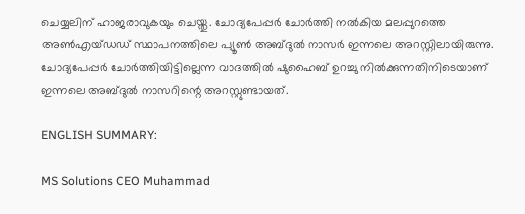ചെയ്യലിന് ഹാജരാവുകയും ചെയ്തു. ചോദ്യപേപ്പർ ചോർത്തി നൽകിയ മലപ്പുറത്തെ അൺഎയ്‍ഡഡ് സ്ഥാപനത്തിലെ പ്യൂണ്‍ അബ്ദുൽ നാസർ ഇന്നലെ അറസ്റ്റിലായിരുന്നു. ചോദ്യപേപ്പർ ചോർത്തിയിട്ടില്ലെന്ന വാദത്തിൽ ഷുഹൈബ് ഉറച്ചു നിൽക്കുന്നതിനിടെയാണ് ഇന്നലെ അബ്ദുൽ നാസറിന്റെ അറസ്റ്റുണ്ടായത്.

ENGLISH SUMMARY:

MS Solutions CEO Muhammad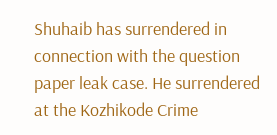Shuhaib has surrendered in connection with the question paper leak case. He surrendered at the Kozhikode Crime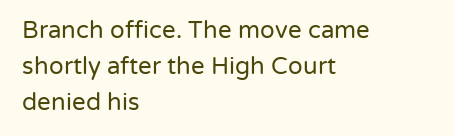Branch office. The move came shortly after the High Court denied his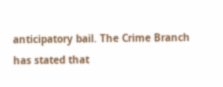anticipatory bail. The Crime Branch has stated that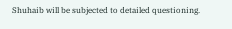Shuhaib will be subjected to detailed questioning.